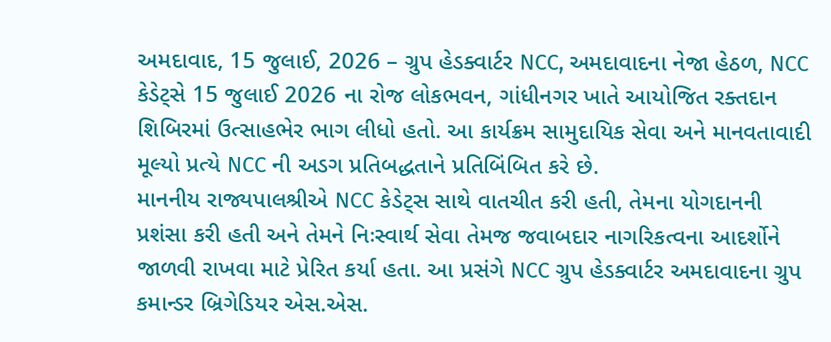અમદાવાદ, 15 જુલાઈ, 2026 – ગ્રુપ હેડક્વાર્ટર NCC, અમદાવાદના નેજા હેઠળ, NCC કેડેટ્સે 15 જુલાઈ 2026 ના રોજ લોકભવન, ગાંધીનગર ખાતે આયોજિત રક્તદાન શિબિરમાં ઉત્સાહભેર ભાગ લીધો હતો. આ કાર્યક્રમ સામુદાયિક સેવા અને માનવતાવાદી મૂલ્યો પ્રત્યે NCC ની અડગ પ્રતિબદ્ધતાને પ્રતિબિંબિત કરે છે.
માનનીય રાજ્યપાલશ્રીએ NCC કેડેટ્સ સાથે વાતચીત કરી હતી, તેમના યોગદાનની પ્રશંસા કરી હતી અને તેમને નિઃસ્વાર્થ સેવા તેમજ જવાબદાર નાગરિકત્વના આદર્શોને જાળવી રાખવા માટે પ્રેરિત કર્યા હતા. આ પ્રસંગે NCC ગ્રુપ હેડક્વાર્ટર અમદાવાદના ગ્રુપ કમાન્ડર બ્રિગેડિયર એસ.એસ.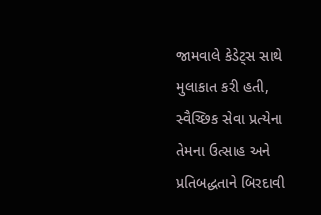જામવાલે કેડેટ્સ સાથે મુલાકાત કરી હતી, સ્વૈચ્છિક સેવા પ્રત્યેના તેમના ઉત્સાહ અને પ્રતિબદ્ધતાને બિરદાવી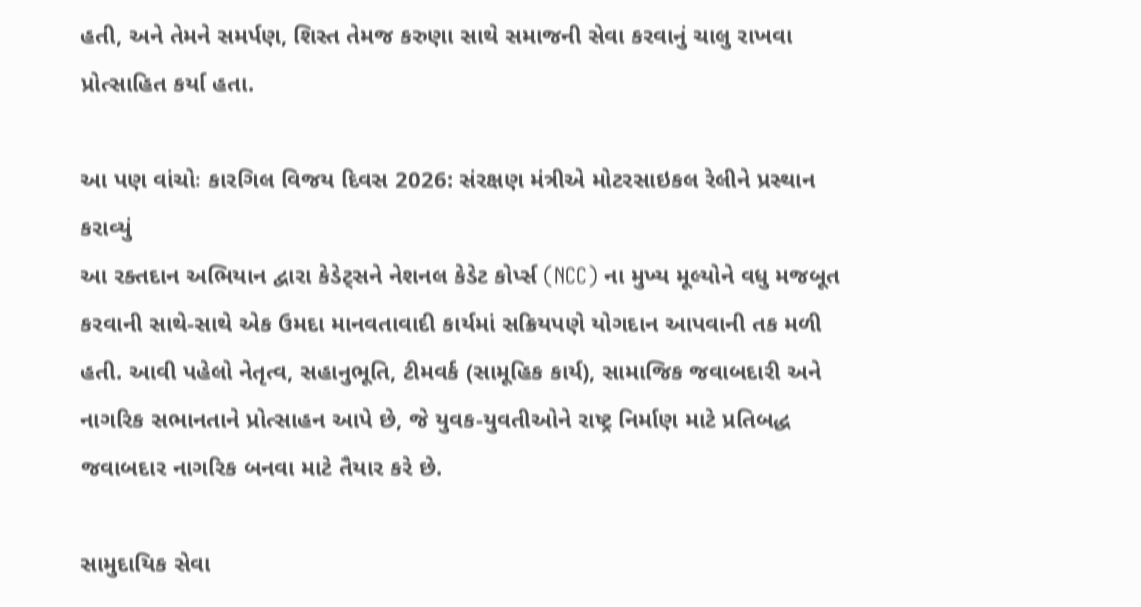હતી, અને તેમને સમર્પણ, શિસ્ત તેમજ કરુણા સાથે સમાજની સેવા કરવાનું ચાલુ રાખવા પ્રોત્સાહિત કર્યા હતા.

આ પણ વાંચોઃ કારગિલ વિજય દિવસ 2026: સંરક્ષણ મંત્રીએ મોટરસાઇકલ રેલીને પ્રસ્થાન કરાવ્યું
આ રક્તદાન અભિયાન દ્વારા કેડેટ્સને નેશનલ કેડેટ કોર્પ્સ (NCC) ના મુખ્ય મૂલ્યોને વધુ મજબૂત કરવાની સાથે-સાથે એક ઉમદા માનવતાવાદી કાર્યમાં સક્રિયપણે યોગદાન આપવાની તક મળી હતી. આવી પહેલો નેતૃત્વ, સહાનુભૂતિ, ટીમવર્ક (સામૂહિક કાર્ય), સામાજિક જવાબદારી અને નાગરિક સભાનતાને પ્રોત્સાહન આપે છે, જે યુવક-યુવતીઓને રાષ્ટ્ર નિર્માણ માટે પ્રતિબદ્ધ જવાબદાર નાગરિક બનવા માટે તૈયાર કરે છે.

સામુદાયિક સેવા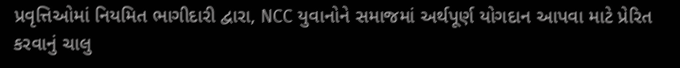પ્રવૃત્તિઓમાં નિયમિત ભાગીદારી દ્વારા, NCC યુવાનોને સમાજમાં અર્થપૂર્ણ યોગદાન આપવા માટે પ્રેરિત કરવાનું ચાલુ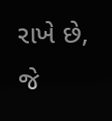રાખે છે, જે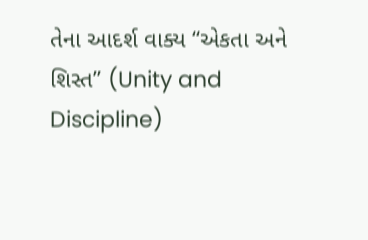તેના આદર્શ વાક્ય “એકતા અને શિસ્ત” (Unity and Discipline)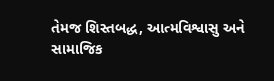તેમજ શિસ્તબદ્ધ, આત્મવિશ્વાસુ અને સામાજિક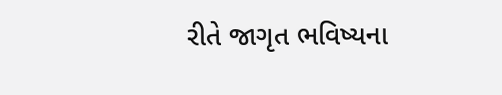રીતે જાગૃત ભવિષ્યના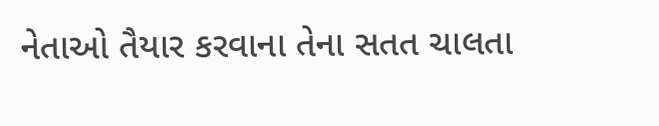નેતાઓ તૈયાર કરવાના તેના સતત ચાલતા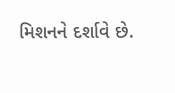મિશનને દર્શાવે છે.